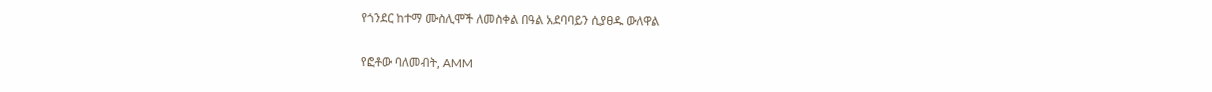የጎንደር ከተማ ሙስሊሞች ለመስቀል በዓል አደባባይን ሲያፀዱ ውለዋል

የፎቶው ባለመብት, AMM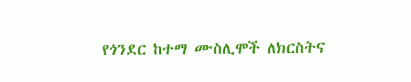የጎንደር ከተማ ሙስሊሞች ለክርስትና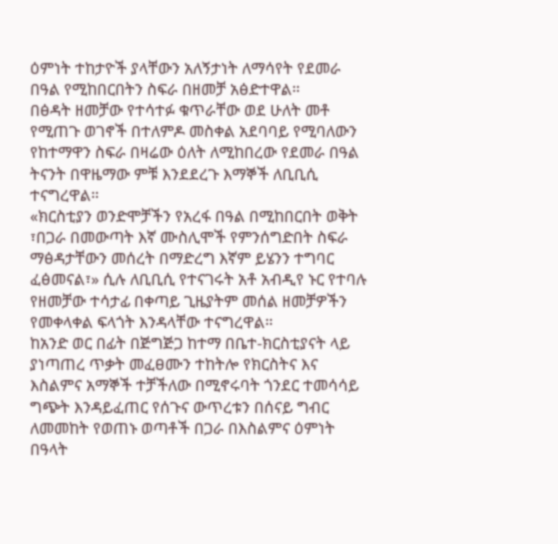ዕምነት ተከታዮች ያላቸውን አለኝታነት ለማሳየት የደመራ በዓል የሚከበርበትን ስፍራ በዘመቻ አፅድተዋል።
በፅዳት ዘመቻው የተሳተፉ ቁጥራቸው ወደ ሁለት መቶ የሚጠጉ ወገኖች በተለምዶ መስቀል አደባባይ የሚባለውን የከተማዋን ስፍራ በዛሬው ዕለት ለሚከበረው የደመራ በዓል ትናንት በዋዜማው ምቹ እንደደረጉ እማኞች ለቢቢሲ ተናግረዋል።
«ክርስቲያን ወንድሞቻችን የአረፋ በዓል በሚከበርበት ወቅት ፣በጋራ በመውጣት እኛ ሙስሊሞች የምንሰግድበት ስፍራ ማፅዳታቸውን መሰረት በማድረግ እኛም ይሄንን ተግባር ፈፅመናል፣» ሲሉ ለቢቢሲ የተናገሩት አቶ አብዲየ ኑር የተባሉ የዘመቻው ተሳታፊ በቀጣይ ጊዜያትም መሰል ዘመቻዎችን የመቀላቀል ፍላጎት እንዳላቸው ተናግረዋል።
ከአንድ ወር በፊት በጅግጅጋ ከተማ በቤተ-ክርስቲያናት ላይ ያነጣጠረ ጥቃት መፈፀሙን ተከትሎ የክርስትና እና እስልምና አማኞች ተቻችለው በሚኖሩባት ጎንደር ተመሳሳይ ግጭት እንዳይፈጠር የሰጉና ውጥረቱን በሰናይ ግብር ለመመከት የወጠኑ ወጣቶች በጋራ በእስልምና ዕምነት በዓላት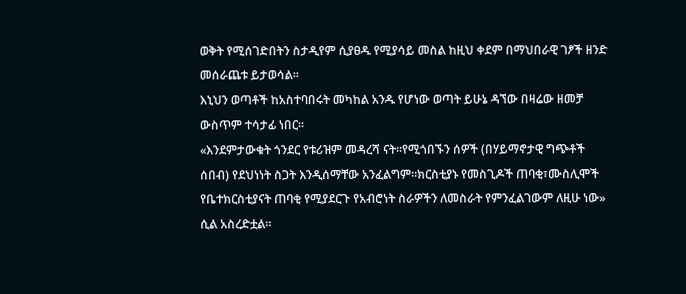ወቅት የሚሰገድበትን ስታዲየም ሲያፀዱ የሚያሳይ መስል ከዚህ ቀደም በማህበራዊ ገፆች ዘንድ መሰራጨቱ ይታወሳል።
እኒህን ወጣቶች ከአስተባበሩት መካከል አንዱ የሆነው ወጣት ይሁኔ ዳኘው በዛሬው ዘመቻ ውስጥም ተሳታፊ ነበር።
«እንደምታውቁት ጎንደር የቱሪዝም መዳረሻ ናት።የሚጎበኙን ሰዎች (በሃይማኖታዊ ግጭቶች ሰበብ) የደህነነት ስጋት እንዲሰማቸው አንፈልግም።ክርስቲያኑ የመስጊዶች ጠባቂ፣ሙስሊሞች የቤተክርስቲያናት ጠባቂ የሚያደርጉ የአብሮነት ስራዎችን ለመስራት የምንፈልገውም ለዚሁ ነው» ሲል አስረድቷል።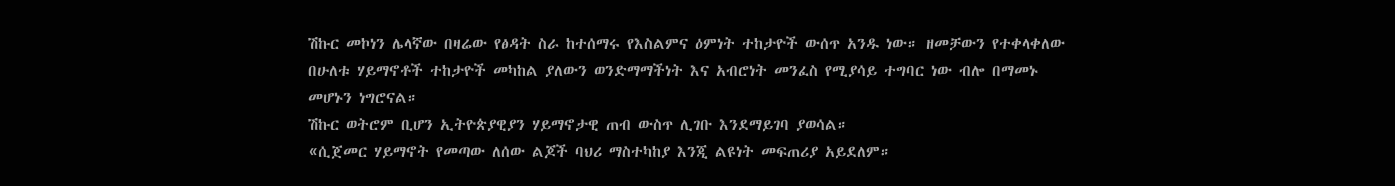ሽኩር መኮነን ሌላኛው በዛሬው የፅዳት ስራ ከተሰማሩ የእስልምና ዕምነት ተከታዮች ውሰጥ አንዱ ነው። ዘመቻውን የተቀላቀለው በሁለቱ ሃይማኖቶች ተከታዮች መካከል ያለውን ወንድማማችነት እና አብሮነት መንፈስ የሚያሳይ ተግባር ነው ብሎ በማመኑ መሆኑን ነግሮናል።
ሽኩር ወትሮም ቢሆን ኢትዮጵያዊያን ሃይማኖታዊ ጠብ ውስጥ ሊገቡ እንደማይገባ ያወሳል።
«ሲጀመር ሃይማኖት የመጣው ለሰው ልጆች ባህሪ ማስተካከያ እንጂ ልዩነት መፍጠሪያ አይደለም።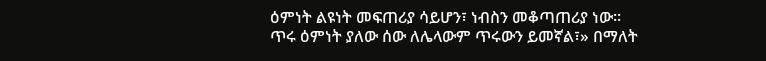ዕምነት ልዩነት መፍጠሪያ ሳይሆን፣ ነብስን መቆጣጠሪያ ነው።
ጥሩ ዕምነት ያለው ሰው ለሌላውም ጥሩውን ይመኛል፣» በማለት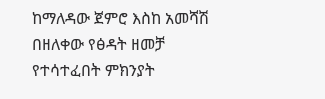ከማለዳው ጀምሮ እስከ አመሻሽ በዘለቀው የፅዳት ዘመቻ የተሳተፈበት ምክንያት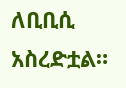ለቢቢሲ አስረድቷል።